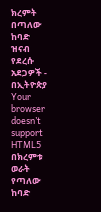ክረምት በጣለው ከባድ ዝናብ የደረሱ አደጋዎች - በኢትዮጵያ
Your browser doesn’t support HTML5
በክረምቱ ወራት የጣለው ከባድ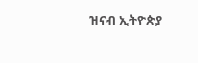ዝናብ ኢትዮጵያ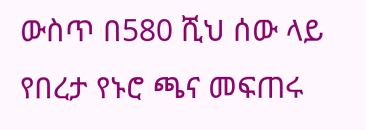ውስጥ በ580 ሺህ ሰው ላይ የበረታ የኑሮ ጫና መፍጠሩ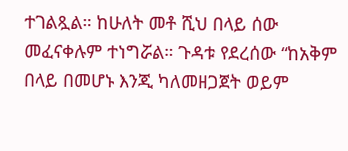ተገልጿል። ከሁለት መቶ ሺህ በላይ ሰው መፈናቀሉም ተነግሯል። ጉዳቱ የደረሰው “ከአቅም በላይ በመሆኑ እንጂ ካለመዘጋጀት ወይም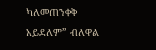ካለመጠንቀቅ አይደለም” ብለዋል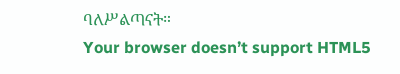ባለሥልጣናት።
Your browser doesn’t support HTML5